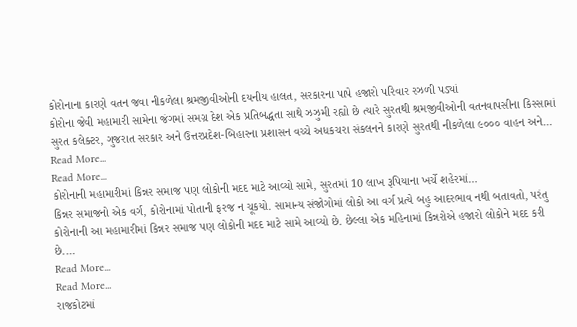કોરોનાના કારણે વતન જવા નીકળેલા શ્રમજીવીઓની દયનીય હાલત, સરકારના પાપે હજારો પરિવાર રઝળી પડ્યાં
કોરોના જેવી મહામારી સામેના જંગમાં સમગ્ર દેશ એક પ્રતિબદ્ધતા સાથે ઝઝુમી રહ્યો છે ત્યારે સુરતથી શ્રમજીવીઓની વતનવાપસીના કિસ્સામાં સુરત કલેક્ટર, ગુજરાત સરકાર અને ઉત્તરપ્રદેશ-બિહારના પ્રશાસન વચ્ચે અધકચરા સંકલનને કારણે સુરતથી નીકળેલા ૯૦૦૦ વાહન અને…
Read More...
Read More...
કોરોનાની મહામારીમાં કિન્નર સમાજ પણ લોકોની મદદ માટે આવ્યો સામે, સુરતમાં 10 લાખ રૂપિયાના ખર્ચે શહેરમાં…
કિન્નર સમાજનો એક વર્ગ, કોરોનામાં પોતાની ફરજ ન ચૂકયો. સામાન્ય સંજોગોમાં લોકો આ વર્ગ પ્રત્યે બહુ આદરભાવ નથી બતાવતો, પરંતુ કોરોનાની આ મહામારીમાં કિન્નર સમાજ પણ લોકોની મદદ માટે સામે આવ્યો છે. છેલ્લા એક મહિનામાં કિન્નરોએ હજારો લોકોને મદદ કરી છે.…
Read More...
Read More...
રાજકોટમાં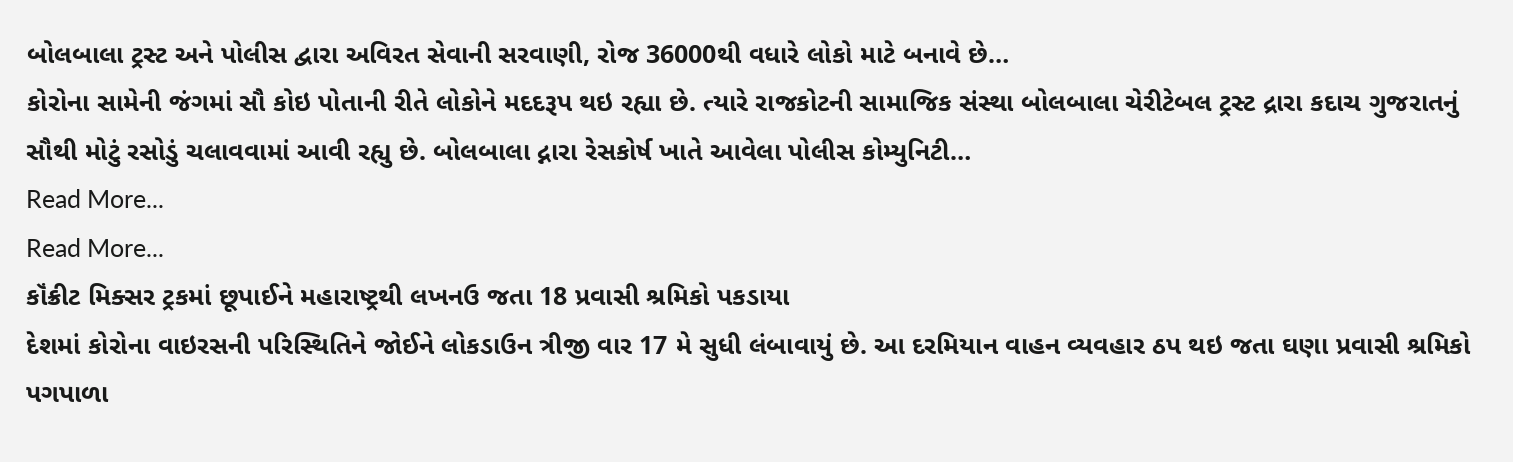બોલબાલા ટ્રસ્ટ અને પોલીસ દ્વારા અવિરત સેવાની સરવાણી, રોજ 36000થી વધારે લોકો માટે બનાવે છે…
કોરોના સામેની જંગમાં સૌ કોઇ પોતાની રીતે લોકોને મદદરૂપ થઇ રહ્યા છે. ત્યારે રાજકોટની સામાજિક સંસ્થા બોલબાલા ચેરીટેબલ ટ્રસ્ટ દ્રારા કદાચ ગુજરાતનું સૌથી મોટું રસોડું ચલાવવામાં આવી રહ્યુ છે. બોલબાલા દ્નારા રેસકોર્ષ ખાતે આવેલા પોલીસ કોમ્યુનિટી…
Read More...
Read More...
કૉંક્રીટ મિક્સર ટ્રકમાં છૂપાઈને મહારાષ્ટ્રથી લખનઉ જતા 18 પ્રવાસી શ્રમિકો પકડાયા
દેશમાં કોરોના વાઇરસની પરિસ્થિતિને જોઈને લોકડાઉન ત્રીજી વાર 17 મે સુધી લંબાવાયું છે. આ દરમિયાન વાહન વ્યવહાર ઠપ થઇ જતા ઘણા પ્રવાસી શ્રમિકો પગપાળા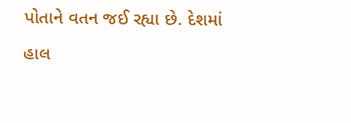પોતાને વતન જઈ રહ્યા છે. દેશમાં હાલ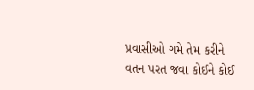પ્રવાસીઓ ગમે તેમ કરીને વતન પરત જવા કોઈને કોઈ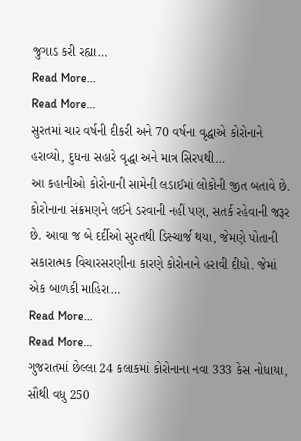જુગાડ કરી રહ્યા…
Read More...
Read More...
સુરતમાં ચાર વર્ષની દીકરી અને 70 વર્ષના વૃદ્ધાએ કોરોનાને હરાવ્યો, દુધના સહારે વૃદ્ધા અને માત્ર સિરપથી…
આ કહાનીઓ કોરોનાની સામેની લડાઈમાં લોકોની જીત બતાવે છે. કોરોનાના સંક્રમણને લઈને ડરવાની નહીં પણ, સતર્ક રહેવાની જરૂર છે. આવા જ બે દર્દીઓ સુરતથી ડિસ્ચાર્જ થયા, જેમણે પોતાની સકારાત્મક વિચારસરણીના કારણે કોરોનાને હરાવી દીધો. જેમાં એક બાળકી માહિરા…
Read More...
Read More...
ગુજરાતમાં છેલ્લા 24 કલાકમાં કોરોનાના નવા 333 કેસ નોધાયા, સૌથી વધુ 250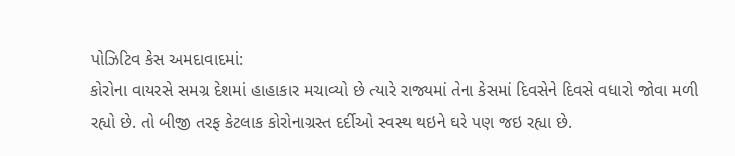પોઝિટિવ કેસ અમદાવાદમાં:
કોરોના વાયરસે સમગ્ર દેશમાં હાહાકાર મચાવ્યો છે ત્યારે રાજ્યમાં તેના કેસમાં દિવસેને દિવસે વધારો જોવા મળી રહ્યો છે. તો બીજી તરફ કેટલાક કોરોનાગ્રસ્ત દર્દીઓ સ્વસ્થ થઇને ઘરે પણ જઇ રહ્યા છે.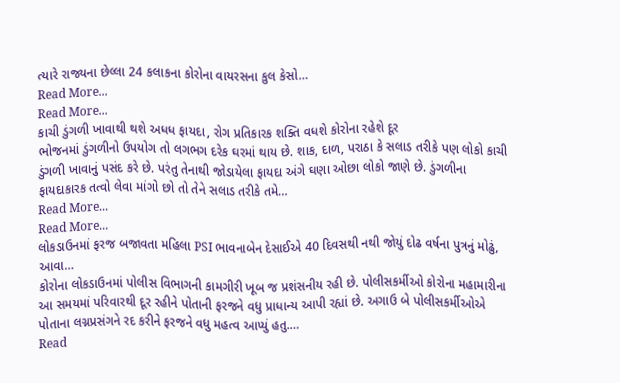ત્યારે રાજ્યના છેલ્લા 24 કલાકના કોરોના વાયરસના કુલ કેસો…
Read More...
Read More...
કાચી ડુંગળી ખાવાથી થશે અધધ ફાયદા, રોગ પ્રતિકારક શક્તિ વધશે કોરોના રહેશે દૂર
ભોજનમાં ડુંગળીનો ઉપયોગ તો લગભગ દરેક ઘરમાં થાય છે. શાક, દાળ, પરાઠા કે સલાડ તરીકે પણ લોકો કાચી ડુંગળી ખાવાનું પસંદ કરે છે. પરંતુ તેનાથી જોડાયેલા ફાયદા અંગે ઘણા ઓછા લોકો જાણે છે. ડુંગળીના ફાયદાકારક તત્વો લેવા માંગો છો તો તેને સલાડ તરીકે તમે…
Read More...
Read More...
લોકડાઉનમાં ફરજ બજાવતા મહિલા PSI ભાવનાબેન દેસાઈએ 40 દિવસથી નથી જોયું દોઢ વર્ષના પુત્રનું મોઢું, આવા…
કોરોના લોકડાઉનમાં પોલીસ વિભાગની કામગીરી ખૂબ જ પ્રશંસનીય રહી છે. પોલીસકર્મીઓ કોરોના મહામારીના આ સમયમાં પરિવારથી દૂર રહીને પોતાની ફરજને વધુ પ્રાધાન્ય આપી રહ્યાં છે. અગાઉ બે પોલીસકર્મીઓએ પોતાના લગ્નપ્રસંગને રદ કરીને ફરજને વધુ મહત્વ આપ્યું હતુ.…
Read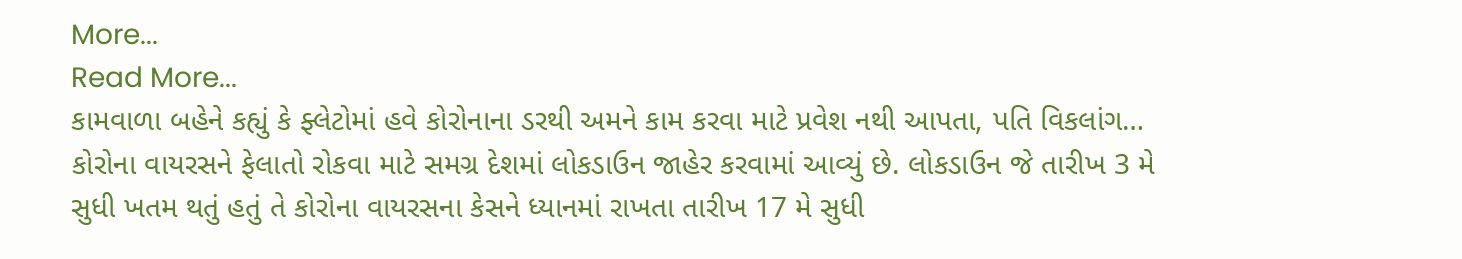More...
Read More...
કામવાળા બહેને કહ્યું કે ફ્લેટોમાં હવે કોરોનાના ડરથી અમને કામ કરવા માટે પ્રવેશ નથી આપતા, પતિ વિકલાંગ…
કોરોના વાયરસને ફેલાતો રોકવા માટે સમગ્ર દેશમાં લોકડાઉન જાહેર કરવામાં આવ્યું છે. લોકડાઉન જે તારીખ 3 મે સુધી ખતમ થતું હતું તે કોરોના વાયરસના કેસને ધ્યાનમાં રાખતા તારીખ 17 મે સુધી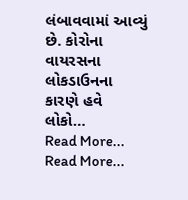લંબાવવામાં આવ્યું છે. કોરોના વાયરસના લોકડાઉનના કારણે હવે લોકો…
Read More...
Read More...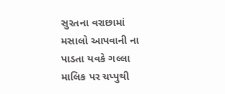સુરતના વરાછામાં મસાલો આપવાની ના પાડતા યવકે ગલ્લા માલિક પર ચપ્પુથી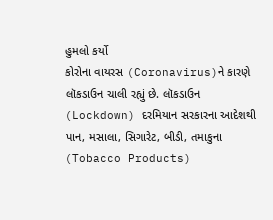હુમલો કર્યો
કોરોના વાયરસ (Coronavirus)ને કારણે લૉકડાઉન ચાલી રહ્યું છે. લૉકડાઉન (Lockdown) દરમિયાન સરકારના આદેશથી પાન, મસાલા, સિગારેટ, બીડી, તમાકુના (Tobacco Products)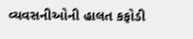વ્યવસનીઓની હાલત કફોડી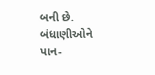બની છે. બંધાણીઓને પાન-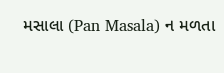મસાલા (Pan Masala) ન મળતા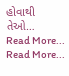હોવાથી તેઓ…
Read More...
Read More...